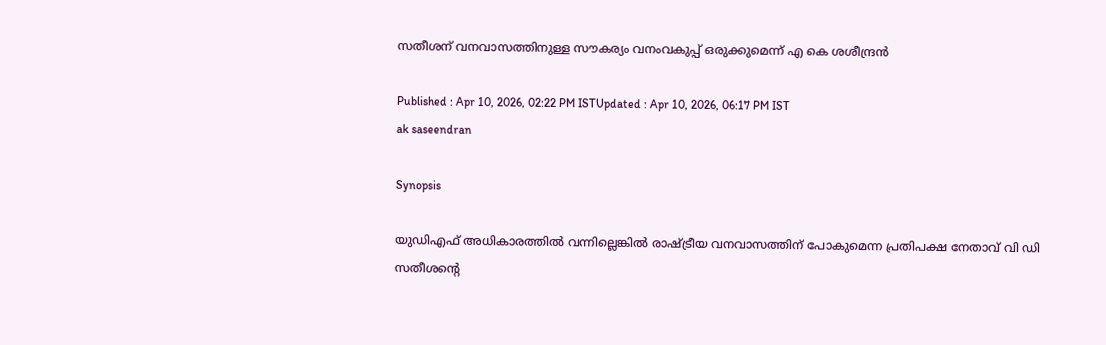സതീശന് വനവാസത്തിനുള്ള സൗകര്യം വനംവകുപ്പ് ഒരുക്കുമെന്ന് എ കെ ശശീന്ദ്രൻ

Published : Apr 10, 2026, 02:22 PM ISTUpdated : Apr 10, 2026, 06:17 PM IST
ak saseendran

Synopsis

യുഡിഎഫ് അധികാരത്തിൽ വന്നില്ലെങ്കിൽ രാഷ്ട്രീയ വനവാസത്തിന് പോകുമെന്ന പ്രതിപക്ഷ നേതാവ് വി ഡി സതീശന്റെ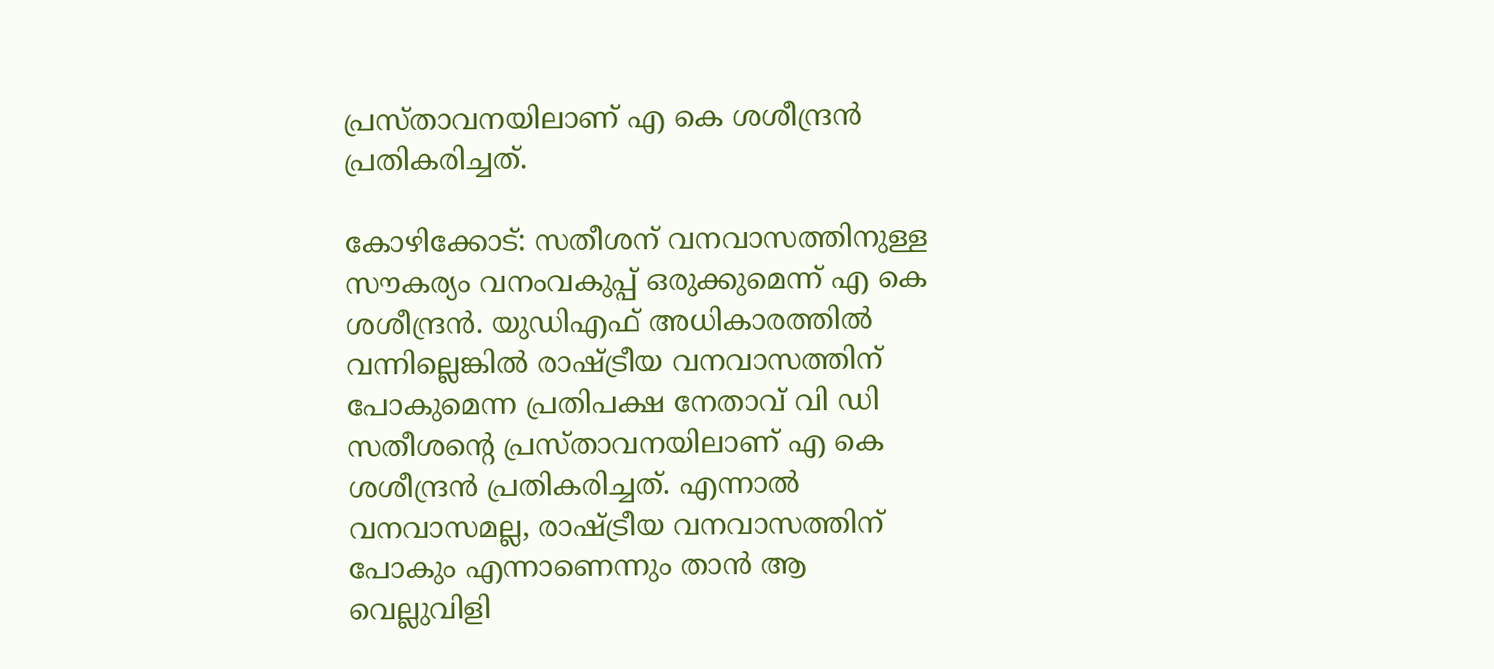പ്രസ്താവനയിലാണ് എ കെ ശശീന്ദ്രൻ പ്രതികരിച്ചത്.

കോഴിക്കോട്: സതീശന് വനവാസത്തിനുള്ള സൗകര്യം വനംവകുപ്പ് ഒരുക്കുമെന്ന് എ കെ ശശീന്ദ്രൻ. യുഡിഎഫ് അധികാരത്തിൽ വന്നില്ലെങ്കിൽ രാഷ്ട്രീയ വനവാസത്തിന് പോകുമെന്ന പ്രതിപക്ഷ നേതാവ് വി ഡി സതീശന്റെ പ്രസ്താവനയിലാണ് എ കെ ശശീന്ദ്രൻ പ്രതികരിച്ചത്. എന്നാൽ വനവാസമല്ല, രാഷ്ട്രീയ വനവാസത്തിന് പോകും എന്നാണെന്നും താൻ ആ വെല്ലുവിളി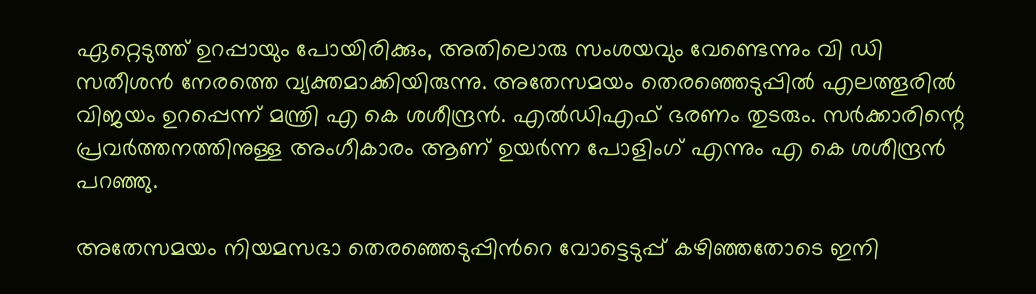ഏറ്റെടുത്ത് ഉറപ്പായും പോയിരിക്കും, അതിലൊരു സംശയവും വേണ്ടെന്നും വി ഡി സതീശൻ നേരത്തെ വ്യക്തമാക്കിയിരുന്നു. അതേസമയം തെരഞ്ഞെടുപ്പിൽ എലത്തൂരിൽ വിജയം ഉറപ്പെന്ന് മന്ത്രി എ കെ ശശീന്ദ്രൻ. എൽഡിഎഫ് ഭരണം തുടരും. സർക്കാരിന്റെ പ്രവർത്തനത്തിനുള്ള അംഗീകാരം ആണ് ഉയർന്ന പോളിംഗ് എന്നും എ കെ ശശീന്ദ്രൻ പറഞ്ഞു.

അതേസമയം നിയമസഭാ തെരഞ്ഞെടുപ്പിന്‍റെ വോട്ടെടുപ്പ് കഴിഞ്ഞതോടെ ഇനി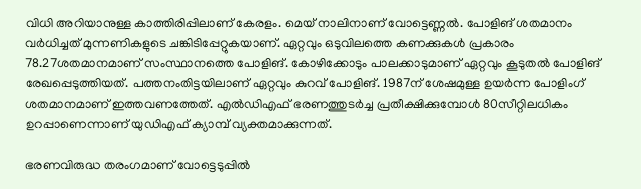വിധി അറിയാനുള്ള കാത്തിരിപ്പിലാണ് കേരളം. മെയ് നാലിനാണ് വോട്ടെണ്ണൽ. പോളിങ് ശതമാനം വര്‍ധിച്ചത് മുന്നണികളുടെ ചങ്കിടിപ്പേറ്റുകയാണ്. ഏറ്റവും ഒടുവിലത്തെ കണക്കുകള്‍ പ്രകാരം 78.27ശതമാനമാണ് സംസ്ഥാനത്തെ പോളിങ്. കോഴിക്കോടും പാലക്കാടുമാണ് ഏറ്റവും കൂടുതൽ പോളിങ് രേഖപ്പെടുത്തിയത്. പത്തനംതിട്ടയിലാണ് ഏറ്റവും കുറവ് പോളിങ്. 1987ന് ശേഷമുള്ള ഉയർന്ന പോളിംഗ് ശതമാനമാണ് ഇത്തവണത്തേത്. എൽഡിഎഫ് ഭരണത്തുടര്‍ച്ച പ്രതീക്ഷിക്കുമ്പോള്‍ 80സീറ്റിലധികം ഉറപ്പാണെന്നാണ് യുഡിഎഫ് ക്യാമ്പ് വ്യക്തമാക്കുന്നത്.

ഭരണവിരുദ്ധ തരംഗമാണ് വോട്ടെടുപ്പിൽ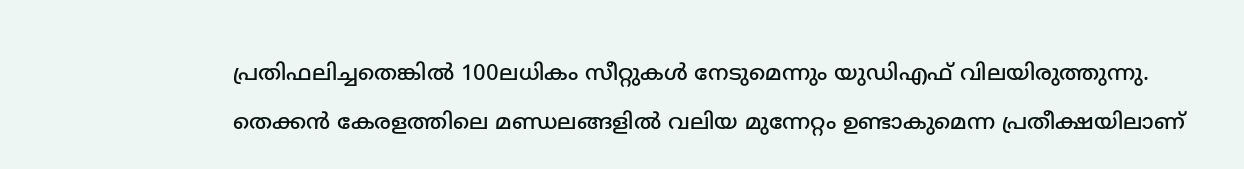പ്രതിഫലിച്ചതെങ്കിൽ 100ലധികം സീറ്റുകള്‍ നേടുമെന്നും യുഡിഎഫ് വിലയിരുത്തുന്നു. തെക്കൻ കേരളത്തിലെ മണ്ഡലങ്ങളിൽ വലിയ മുന്നേറ്റം ഉണ്ടാകുമെന്ന പ്രതീക്ഷയിലാണ്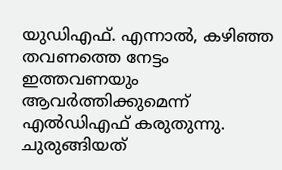യുഡിഎഫ്. എന്നാൽ, കഴിഞ്ഞ തവണത്തെ നേട്ടം ഇത്തവണയും ആവർത്തിക്കുമെന്ന് എൽഡിഎഫ് കരുതുന്നു. ചുരുങ്ങിയത്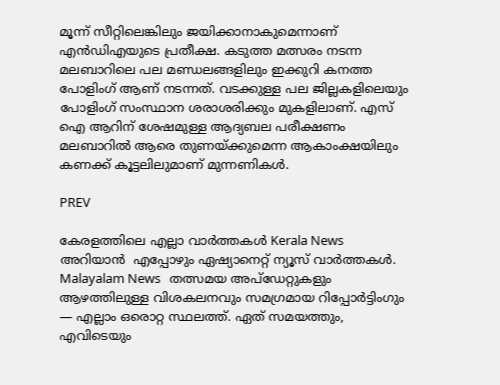മൂന്ന് സീറ്റിലെങ്കിലും ജയിക്കാനാകുമെന്നാണ് എൻഡിഎയുടെ പ്രതീക്ഷ. കടുത്ത മത്സരം നടന്ന മലബാറിലെ പല മണ്ഡലങ്ങളിലും ഇക്കുറി കനത്ത പോളിംഗ് ആണ് നടന്നത്. വടക്കുള്ള പല ജില്ലകളിലെയും പോളിംഗ് സംസ്ഥാന ശരാശരിക്കും മുകളിലാണ്. എസ് ഐ ആറിന് ശേഷമുള്ള ആദ്യബല പരീക്ഷണം മലബാറിൽ ആരെ തുണയ്ക്കുമെന്ന ആകാംക്ഷയിലും കണക്ക് കൂട്ടലിലുമാണ് മുന്നണികൾ.

PREV

കേരളത്തിലെ എല്ലാ വാർത്തകൾ Kerala News അറിയാൻ  എപ്പോഴും ഏഷ്യാനെറ്റ് ന്യൂസ് വാർത്തകൾ.  Malayalam News   തത്സമയ അപ്‌ഡേറ്റുകളും ആഴത്തിലുള്ള വിശകലനവും സമഗ്രമായ റിപ്പോർട്ടിംഗും — എല്ലാം ഒരൊറ്റ സ്ഥലത്ത്. ഏത് സമയത്തും, എവിടെയും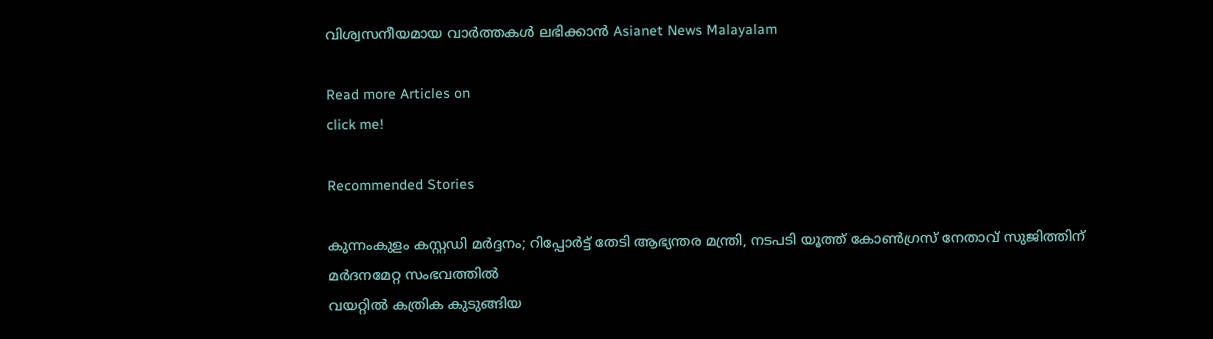വിശ്വസനീയമായ വാർത്തകൾ ലഭിക്കാൻ Asianet News Malayalam

Read more Articles on
click me!

Recommended Stories

കുന്നംകുളം കസ്റ്റഡി മർദ്ദനം; റിപ്പോർട്ട് തേടി ആഭ്യന്തര മന്ത്രി, നടപടി യൂത്ത് കോൺഗ്രസ് നേതാവ് സുജിത്തിന് മർദനമേറ്റ സംഭവത്തില്‍
വയറ്റില്‍ കത്രിക കുടുങ്ങിയ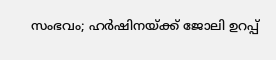സംഭവം; ഹർഷിനയ്ക്ക് ജോലി ഉറപ്പ്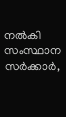നൽകി സംസ്ഥാന സർക്കാർ,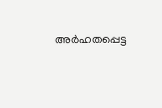അർഹതപ്പെട്ട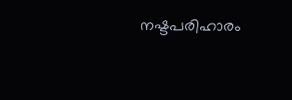നഷ്ടപരിഹാരം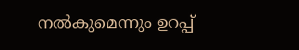നൽകുമെന്നും ഉറപ്പ്